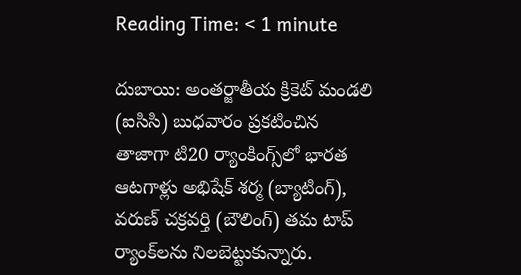Reading Time: < 1 minute

దుబాయి: అంతర్జాతీయ క్రికెట్ మండలి (ఐసిసి) బుధవారం ప్రకటించిన తాజాగా టి20 ర్యాంకింగ్స్‌లో భారత ఆటగాళ్లు అభిషేక్ శర్మ (బ్యాటింగ్), వరుణ్ చక్రవర్తి (బౌలింగ్) తమ టాప్ ర్యాంక్‌లను నిలబెట్టుకున్నారు.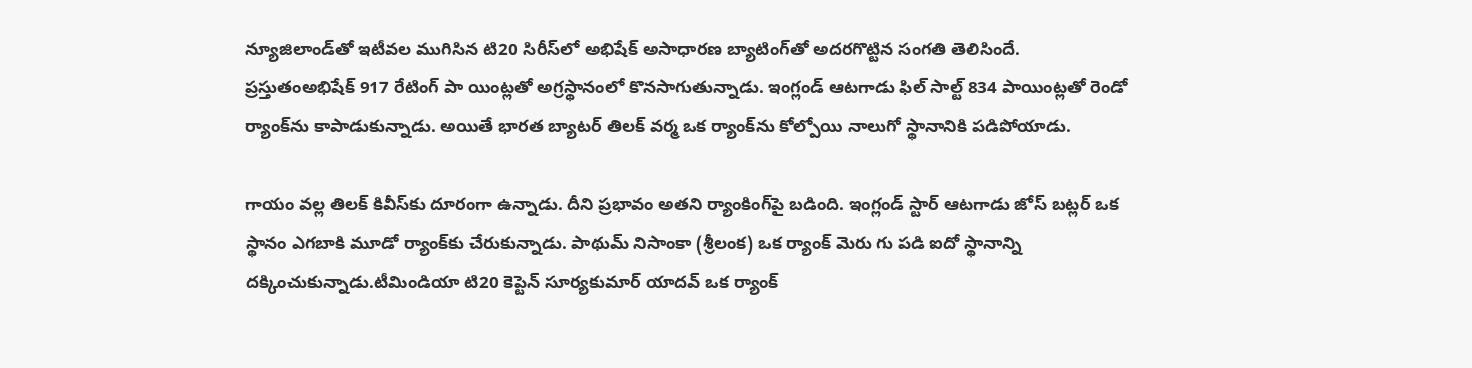న్యూజిలాండ్‌తో ఇటీవల ముగిసిన టి20 సిరీస్‌లో అభిషేక్ అసాధారణ బ్యాటింగ్‌తో అదరగొట్టిన సంగతి తెలిసిందే. ప్రస్తుతంఅభిషేక్ 917 రేటింగ్ పా యింట్లతో అగ్రస్థానంలో కొనసాగుతున్నాడు. ఇంగ్లండ్ ఆటగాడు ఫిల్ సాల్ట్ 834 పాయింట్లతో రెండో ర్యాంక్‌ను కాపాడుకున్నాడు. అయితే భారత బ్యాటర్ తిలక్ వర్మ ఒక ర్యాంక్‌ను కోల్పోయి నాలుగో స్థానానికి పడిపోయాడు.

గాయం వల్ల తిలక్ కివీస్‌కు దూరంగా ఉన్నాడు. దీని ప్రభావం అతని ర్యాంకింగ్‌పై బడింది. ఇంగ్లండ్ స్టార్ ఆటగాడు జోస్ బట్లర్ ఒక స్థానం ఎగబాకి మూడో ర్యాంక్‌కు చేరుకున్నాడు. పాథుమ్ నిసాంకా (శ్రీలంక) ఒక ర్యాంక్ మెరు గు పడి ఐదో స్థానాన్ని దక్కించుకున్నాడు.టీమిండియా టి20 కెప్టెన్ సూర్యకుమార్ యాదవ్ ఒక ర్యాంక్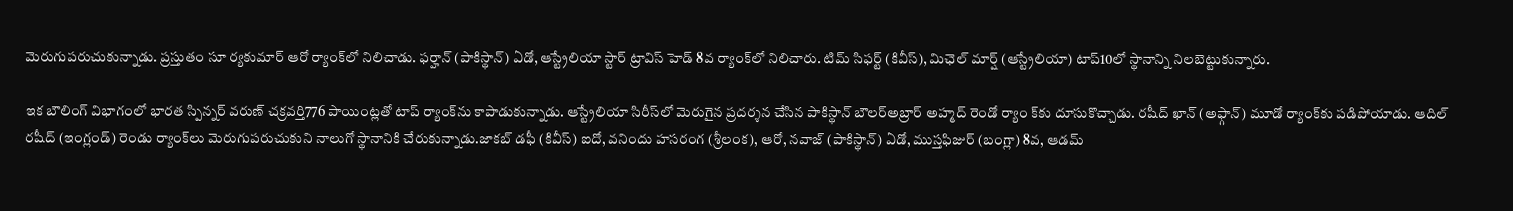మెరుగుపరుచుకున్నాడు. ప్రస్తుతం సూ ర్యకుమార్ ఆరో ర్యాంక్‌లో నిలిచాడు. ఫర్హాన్ (పాకిస్థాన్) ఏడో, ఆస్ట్రేలియా స్టార్ ట్రావిస్ హెడ్ 8వ ర్యాంక్‌లో నిలిచారు. టిమ్ సిఫర్ట్ (కివీస్), మిఛెల్ మార్ష్ (ఆస్ట్రేలియా) టాప్10లో స్థానాన్ని నిలబెట్టుకున్నారు.

ఇక బౌలింగ్ విభాగంలో భారత స్పిన్నర్ వరుణ్ చక్రవర్తి776 పాయింట్లతో టాప్ ర్యాంక్‌ను కాపాడుకున్నాడు. ఆస్ట్రేలియా సిరీస్‌లో మెరుగైన ప్రదర్శన చేసిన పాకిస్థాన్ బౌలర్‌అబ్రార్ అహ్మద్ రెండో ర్యాం క్‌కు దూసుకొచ్చాడు. రషీద్ ఖాన్ (అఫ్గాన్) మూడో ర్యాంక్‌కు పడిపోయాడు. ఆదిల్ రషీద్ (ఇంగ్లండ్) రెండు ర్యాంక్‌లు మెరుగుపరుచుకుని నాలుగో స్థానానికి చేరుకున్నాడు.జాకబ్ డఫీ (కివీస్) ఐదో, వనిందు హసరంగ (శ్రీలంక), ఆరో, నవాజ్ (పాకిస్థాన్) ఏడో, ముస్తఫిజుర్ (బంగ్లా) 8వ, ఆడమ్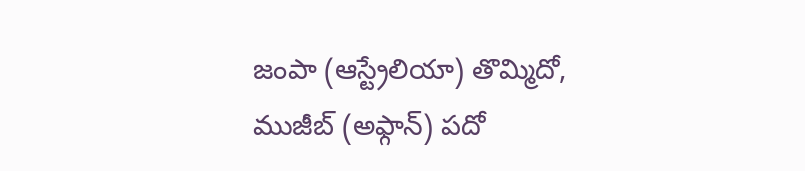జంపా (ఆస్ట్రేలియా) తొమ్మిదో, ముజీబ్ (అఫ్గాన్) పదో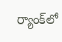ర్యాంక్‌లో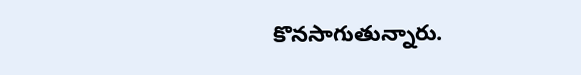కొనసాగుతున్నారు.